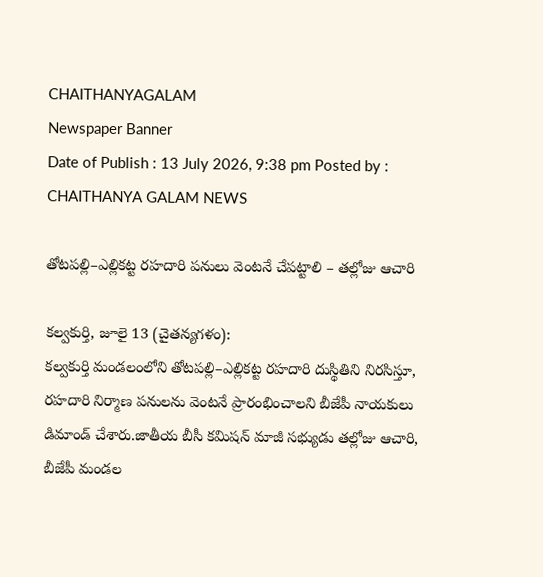CHAITHANYAGALAM
Newspaper Banner
Date of Publish : 13 July 2026, 9:38 pm Posted by : CHAITHANYA GALAM NEWS

తోటపల్లి–ఎల్లికట్ట రహదారి పనులు వెంటనే చేపట్టాలి – తల్లోజు ఆచారి

కల్వకుర్తి, జూలై 13 (చైతన్యగళం):
కల్వకుర్తి మండలంలోని తోటపల్లి–ఎల్లికట్ట రహదారి దుస్థితిని నిరసిస్తూ, రహదారి నిర్మాణ పనులను వెంటనే ప్రారంభించాలని బీజేపీ నాయకులు డిమాండ్ చేశారు.జాతీయ బీసీ కమిషన్ మాజీ సభ్యుడు తల్లోజు ఆచారి, బీజేపీ మండల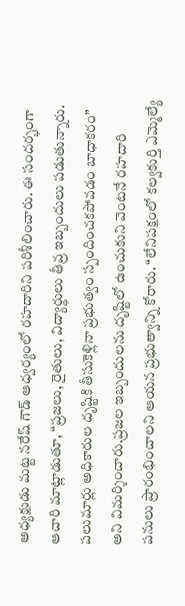అధ్యక్షుడు మట్ట నరేష్ గౌడ్ ఆధ్వర్యంలో రహదారిని పరిశీలించారు. ఈ సందర్భంగా ఆచారి మాట్లాడుతూ, “ప్రజలు, రైతులు, విద్యార్థులు తీవ్ర ఇబ్బందులు పడుతున్నారు. పలుమార్లు అధికారుల దృష్టికి తీసుకెళ్లినా ప్రభుత్వం స్పందించకపోవడం బాధాకరం” అని విమర్శించారు.ప్రజల ఇబ్బందులను దృష్టిలో ఉంచుకుని వెంటనే రహదారి పనులు ప్రారంభించాలని ఆయన ప్రభుత్వాన్ని కోరారు. “లేనిపక్షంలో కల్వకుర్తి ఎమ్మెల్యే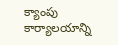క్యాంపు కార్యాలయాన్ని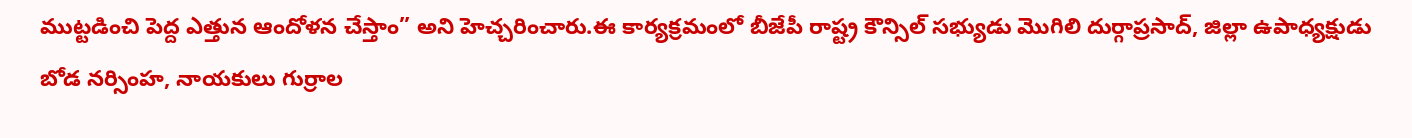ముట్టడించి పెద్ద ఎత్తున ఆందోళన చేస్తాం” అని హెచ్చరించారు.ఈ కార్యక్రమంలో బీజేపీ రాష్ట్ర కౌన్సిల్ సభ్యుడు మొగిలి దుర్గాప్రసాద్, జిల్లా ఉపాధ్యక్షుడు బోడ నర్సింహ, నాయకులు గుర్రాల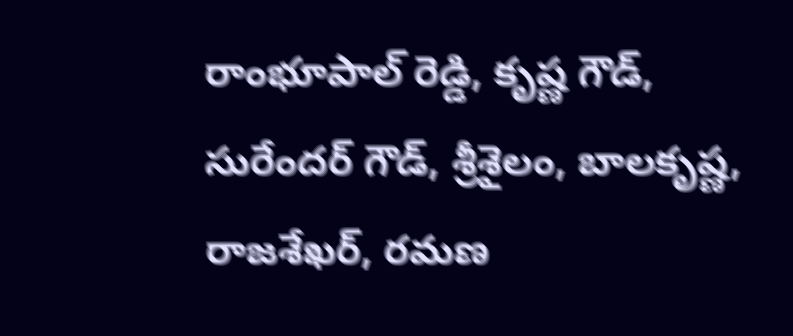రాంభూపాల్ రెడ్డి, కృష్ణ గౌడ్, సురేందర్ గౌడ్, శ్రీశైలం, బాలకృష్ణ, రాజశేఖర్, రమణ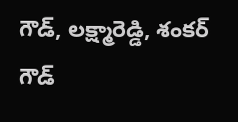గౌడ్, లక్ష్మారెడ్డి, శంకర్ గౌడ్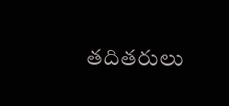తదితరులు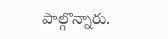పాల్గొన్నారు.